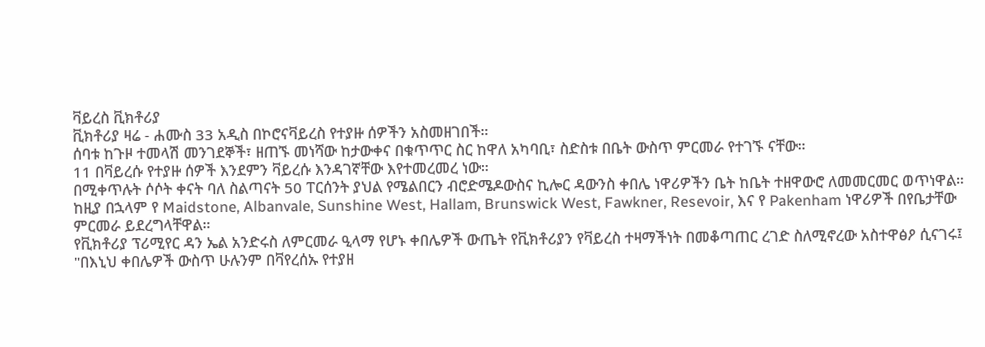ቫይረስ ቪክቶሪያ
ቪክቶሪያ ዛሬ - ሐሙስ 33 አዲስ በኮሮናቫይረስ የተያዙ ሰዎችን አስመዘገበች።
ሰባቱ ከጉዞ ተመላሽ መንገደኞች፣ ዘጠኙ መነሻው ከታውቀና በቁጥጥር ስር ከዋለ አካባቢ፣ ስድስቱ በቤት ውስጥ ምርመራ የተገኙ ናቸው።
11 በቫይረሱ የተያዙ ሰዎች እንደምን ቫይረሱ እንዳገኛቸው እየተመረመረ ነው።
በሚቀጥሉት ሶሶት ቀናት ባለ ስልጣናት 50 ፐርሰንት ያህል የሜልበርን ብሮድሜዶውስና ኪሎር ዳውንስ ቀበሌ ነዋሪዎችን ቤት ከቤት ተዘዋውሮ ለመመርመር ወጥነዋል።
ከዚያ በኋላም የ Maidstone, Albanvale, Sunshine West, Hallam, Brunswick West, Fawkner, Resevoir, እና የ Pakenham ነዋሪዎች በየቤታቸው ምርመራ ይደረግላቸዋል።
የቪክቶሪያ ፕሪሚየር ዳን ኤል አንድሩስ ለምርመራ ዒላማ የሆኑ ቀበሌዎች ውጤት የቪክቶሪያን የቫይረስ ተዛማችነት በመቆጣጠር ረገድ ስለሚኖረው አስተዋፅዖ ሲናገሩ፤
"በእኒህ ቀበሌዎች ውስጥ ሁሉንም በቫየረሰኡ የተያዘ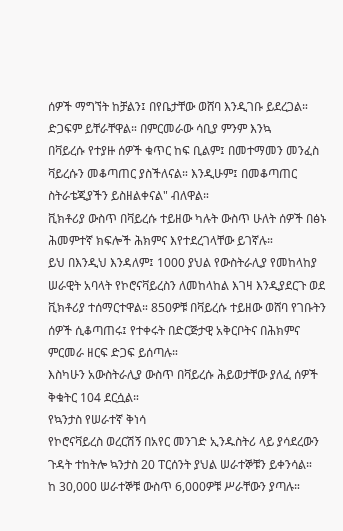ሰዎች ማግኘት ከቻልን፤ በየቤታቸው ወሸባ እንዲገቡ ይደረጋል። ድጋፍም ይቸራቸዋል። በምርመራው ሳቢያ ምንም እንኳ
በቫይረሱ የተያዙ ሰዎች ቁጥር ከፍ ቢልም፤ በመተማመን መንፈስ ቫይረሱን መቆጣጠር ያስችለናል። እንዲሁም፤ በመቆጣጠር ስትራቴጂያችን ይስዘልቀናል" ብለዋል።
ቪክቶሪያ ውስጥ በቫይረሱ ተይዘው ካሉት ውስጥ ሁለት ሰዎች በፅኑ ሕመምተኛ ክፍሎች ሕክምና እየተደረገላቸው ይገኛሉ።
ይህ በእንዲህ እንዳለም፤ 1000 ያህል የውስትራሊያ የመከላከያ ሠራዊት አባላት የኮሮናቫይረስን ለመከላከል እገዛ እንዲያደርጉ ወደ ቪክቶሪያ ተሰማርተዋል። 850ዎቹ በቫይረሱ ተይዘው ወሸባ የገቡትን ሰዎች ሲቆጣጠሩ፤ የተቀሩት በድርጅታዊ አቅርቦትና በሕክምና ምርመራ ዘርፍ ድጋፍ ይሰጣሉ።
እስካሁን አውስትራሊያ ውስጥ በቫይረሱ ሕይወታቸው ያለፈ ሰዎች ቅቁትር 104 ደርሷል።
የኳንታስ የሠራተኛ ቅነሳ
የኮሮናቫይረስ ወረርሽኝ በአየር መንገድ ኢንዱስትሪ ላይ ያሳደረውን ጉዳት ተከትሎ ኳንታስ 20 ፐርሰንት ያህል ሠራተኞቹን ይቀንሳል።
ከ 30,000 ሠራተኞቹ ውስጥ 6,000ዎቹ ሥራቸውን ያጣሉ።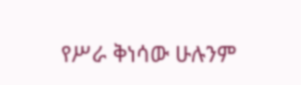የሥራ ቅነሳው ሁሉንም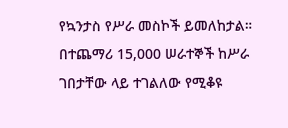የኳንታስ የሥራ መስኮች ይመለከታል።
በተጨማሪ 15,000 ሠራተኞች ከሥራ ገበታቸው ላይ ተገልለው የሚቆዩ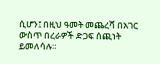ሲሆን፤ በዚህ ዓመት መጨረሻ በአገር ውስጥ በረራዎች ድጋፍ ሰጪነት ይመለሳሉ።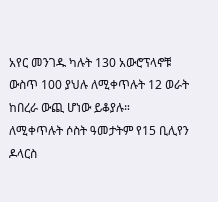አየር መንገዱ ካሉት 130 አውሮፕላኖቹ ውስጥ 100 ያህሉ ለሚቀጥሉት 12 ወራት ከበረራ ውጪ ሆነው ይቆያሉ።
ለሚቀጥሉት ሶስት ዓመታትም የ15 ቢሊየን ዶላርስ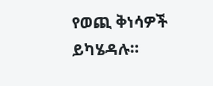የወጪ ቅነሳዎች ይካሄዳሉ።